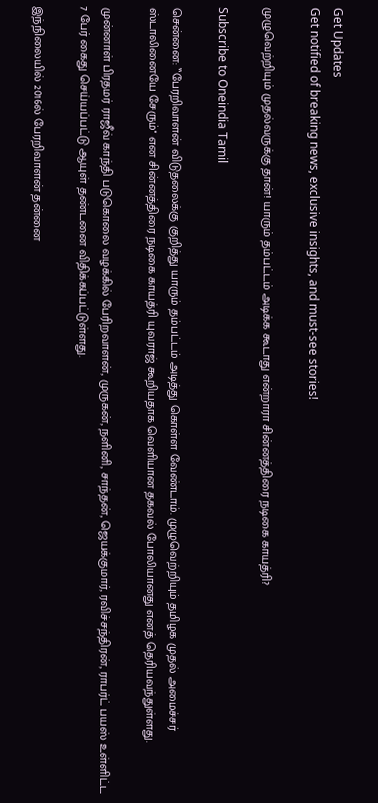Get Updates
Get notified of breaking news, exclusive insights, and must-see stories!

முழுவெற்றியும் முதல்வருக்கு தான்! யாரும் தம்பட்டம் அடிக்க கூடாது என்றாரா சின்னத்திரை நடிகை காயத்ரி?

Subscribe to Oneindia Tamil

சென்னை: ‛‛பேரறிவாளன் விடுதலைக்கு குறித்து யாரும் தம்பட்டம் அடித்து கொள்ள வேண்டாம். முழுவெற்றியும் தமிழக முதல் அமைச்சர் ஸ்டாலினையே சேரும்'' என சின்னத்திரை நடிகை காயத்ரி யுவராஜ் கூறியதாக வெளியான தகவல் போலியானது எனத் தெரியவந்துள்ளது.

முன்னாள் பிரதமர் ராஜீவ் காந்தி படுகொலை வழக்கில் பேரிறவாளன், முருகன், நளினி, சாந்தன், ஜெயக்குமார், ரவிச்சந்திரன், ராபர்ட் பயஸ் உள்ளிட்ட 7 பேர் கைது செய்யப்பட்டு ஆயுள் தண்டனை விதிக்கப்பட்டுள்ளது.

இந்நிலையில் 2016ல் பேரறிவாளன் தன்னை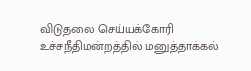விடுதலை செய்யக்கோரி உச்சநீதிமன்றத்தில் மனுத்தாக்கல்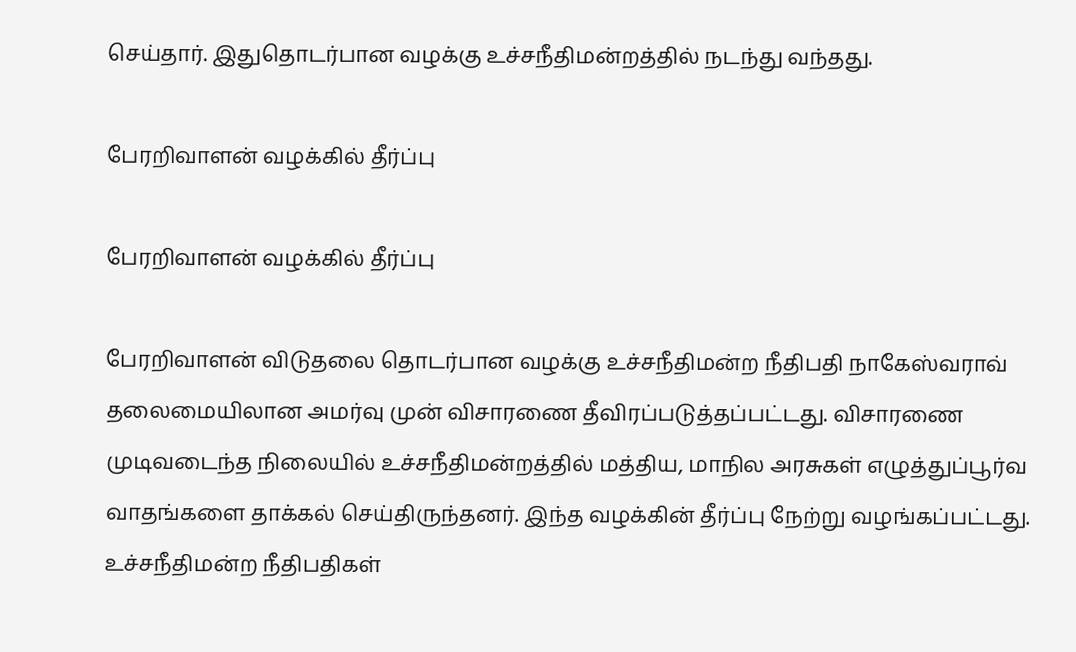செய்தார். இதுதொடர்பான வழக்கு உச்சநீதிமன்றத்தில் நடந்து வந்தது.

பேரறிவாளன் வழக்கில் தீர்ப்பு

பேரறிவாளன் வழக்கில் தீர்ப்பு

பேரறிவாளன் விடுதலை தொடர்பான வழக்கு உச்சநீதிமன்ற நீதிபதி நாகேஸ்வராவ் தலைமையிலான அமர்வு முன் விசாரணை தீவிரப்படுத்தப்பட்டது. விசாரணை முடிவடைந்த நிலையில் உச்சநீதிமன்றத்தில் மத்திய, மாநில அரசுகள் எழுத்துப்பூர்வ வாதங்களை தாக்கல் செய்திருந்தனர். இந்த வழக்கின் தீர்ப்பு நேற்று வழங்கப்பட்டது. உச்சநீதிமன்ற நீதிபதிகள்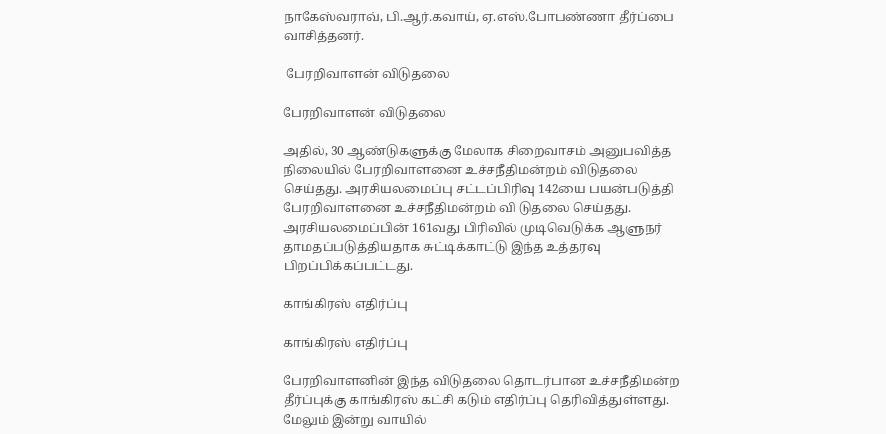நாகேஸ்வராவ், பி.ஆர்.கவாய், ஏ.எஸ்.போபண்ணா தீர்ப்பை வாசித்தனர்.

 பேரறிவாளன் விடுதலை

பேரறிவாளன் விடுதலை

அதில், 30 ஆண்டுகளுக்கு மேலாக சிறைவாசம் அனுபவித்த நிலையில் பேரறிவாளனை உச்சநீதிமன்றம் விடுதலை செய்தது. அரசியலமைப்பு சட்டப்பிரிவு 142யை பயன்படுத்தி பேரறிவாளனை உச்சநீதிமன்றம் வி டுதலை செய்தது. அரசியலமைப்பின் 161வது பிரிவில் முடிவெடுக்க ஆளுநர் தாமதப்படுத்தியதாக சுட்டிக்காட்டு இந்த உத்தரவு பிறப்பிக்கப்பட்டது.

காங்கிரஸ் எதிர்ப்பு

காங்கிரஸ் எதிர்ப்பு

பேரறிவாளனின் இந்த விடுதலை தொடர்பான உச்சநீதிமன்ற தீர்ப்புக்கு காங்கிரஸ் கட்சி கடும் எதிர்ப்பு தெரிவித்துள்ளது. மேலும் இன்று வாயில்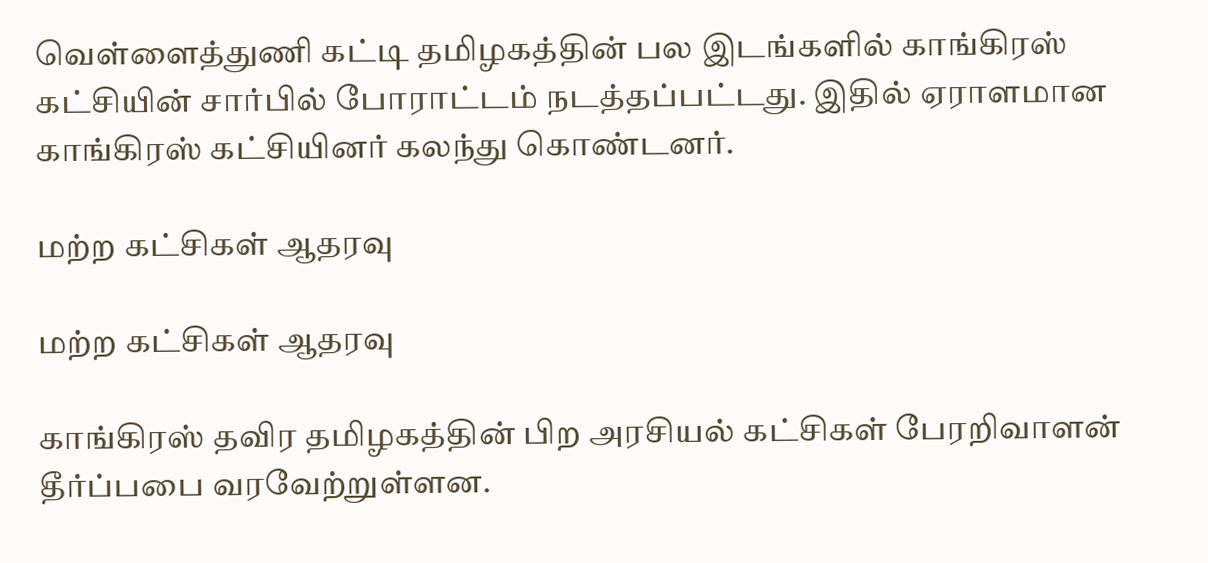வெள்ளைத்துணி கட்டி தமிழகத்தின் பல இடங்களில் காங்கிரஸ் கட்சியின் சார்பில் போராட்டம் நடத்தப்பட்டது. இதில் ஏராளமான காங்கிரஸ் கட்சியினர் கலந்து கொண்டனர்.

மற்ற கட்சிகள் ஆதரவு

மற்ற கட்சிகள் ஆதரவு

காங்கிரஸ் தவிர தமிழகத்தின் பிற அரசியல் கட்சிகள் பேரறிவாளன் தீர்ப்பபை வரவேற்றுள்ளன.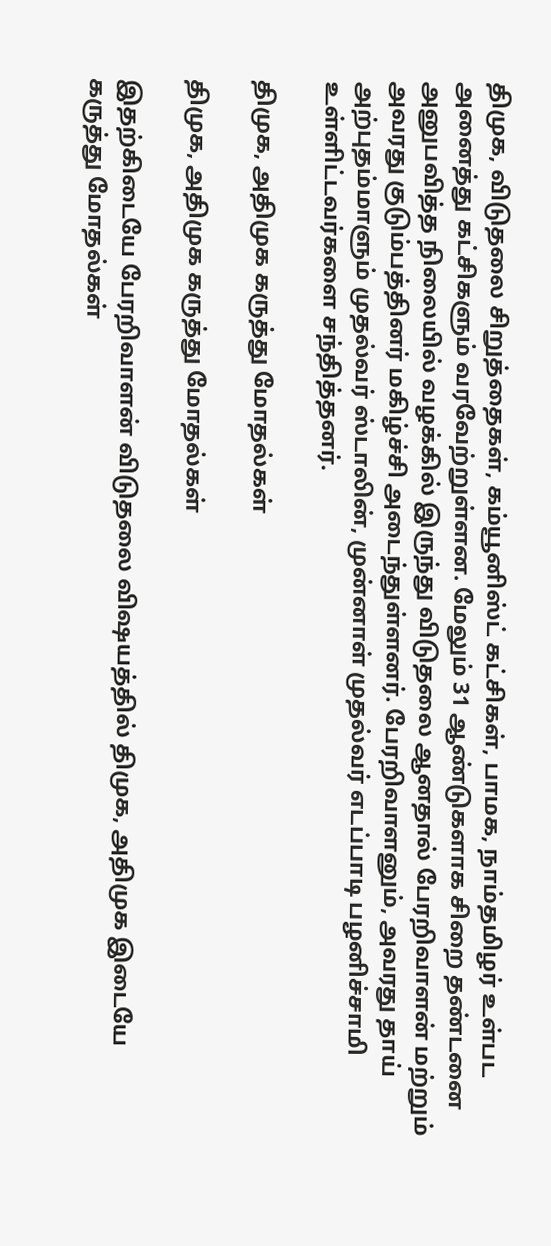திமுக, விடுதலை சிறுத்தைகள், கம்யூனிஸ்ட் கட்சிகள், பாமக, நாம்தமிழர் உள்பட அனைத்து கட்சிகளும் வரவேற்றுள்ளன. மேலும் 31 ஆண்டுகளாக சிறை தண்டனை அனுபவித்த நிலையில் வழக்கில் இருந்து விடுதலை ஆனதால் பேரறிவாளன் மற்றும் அவரது குடும்பத்தினர் மகிழ்ச்சி அடைந்துள்ளனர். பேரறிவாளனும், அவரது தாய் அற்புதம்மாளும் முதல்வர் ஸ்டாலின், முன்னாள் முதல்வர் எடப்பாடி பழனிச்சாமி உள்ளிட்டவர்களை சந்தித்தனர்.

திமுக, அதிமுக கருத்து மோதல்கள்

திமுக, அதிமுக கருத்து மோதல்கள்

இதற்கிடையே பேரறிவாளன் விடுதலை விஷயத்தில் திமுக, அதிமுக இடையே கருத்து மோதல்கள்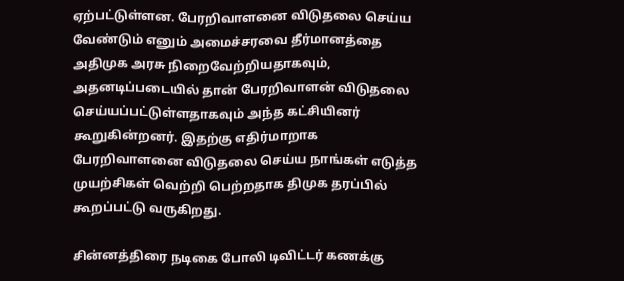ஏற்பட்டுள்ளன. பேரறிவாளனை விடுதலை செய்ய வேண்டும் எனும் அமைச்சரவை தீர்மானத்தை அதிமுக அரசு நிறைவேற்றியதாகவும், அதனடிப்படையில் தான் பேரறிவாளன் விடுதலை செய்யப்பட்டுள்ளதாகவும் அந்த கட்சியினர் கூறுகின்றனர். இதற்கு எதிர்மாறாக பேரறிவாளனை விடுதலை செய்ய நாங்கள் எடுத்த முயற்சிகள் வெற்றி பெற்றதாக திமுக தரப்பில் கூறப்பட்டு வருகிறது.

சின்னத்திரை நடிகை போலி டிவிட்டர் கணக்கு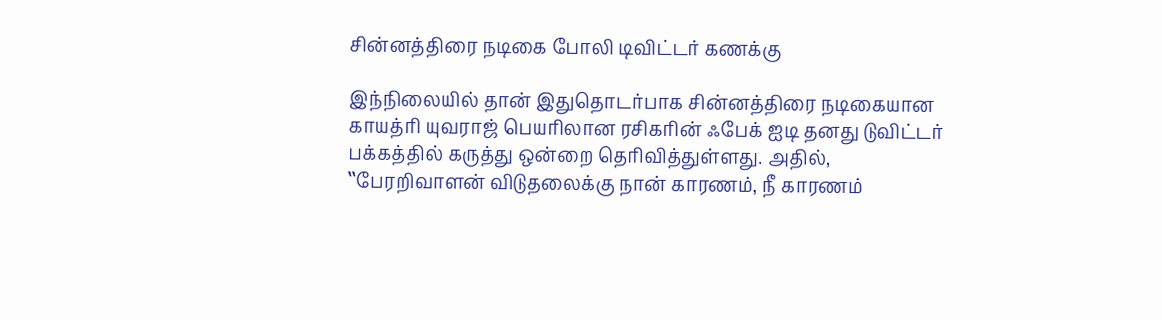சின்னத்திரை நடிகை போலி டிவிட்டர் கணக்கு

இந்நிலையில் தான் இதுதொடர்பாக சின்னத்திரை நடிகையான காயத்ரி யுவராஜ் பெயரிலான ரசிகரின் ஃபேக் ஐடி தனது டுவிட்டர் பக்கத்தில் கருத்து ஒன்றை தெரிவித்துள்ளது. அதில், ‛‛பேரறிவாளன் விடுதலைக்கு நான் காரணம், நீ காரணம்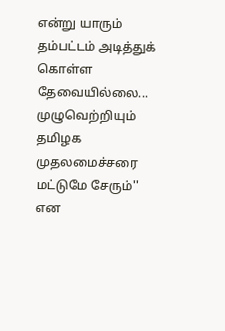என்று யாரும் தம்பட்டம் அடித்துக் கொள்ள தேவையில்லை... முழுவெற்றியும் தமிழக முதலமைச்சரை மட்டுமே சேரும்'' என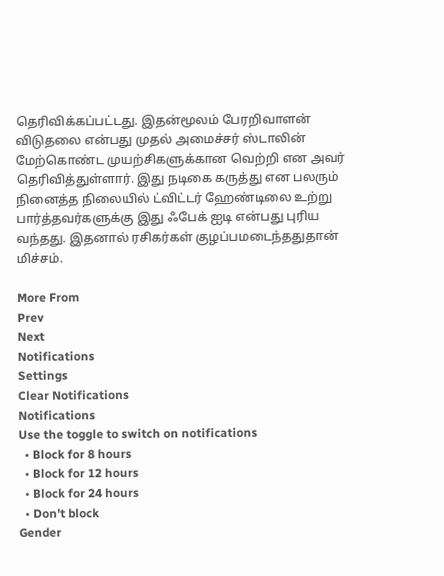தெரிவிக்கப்பட்டது. இதன்மூலம் பேரறிவாளன் விடுதலை என்பது முதல் அமைச்சர் ஸ்டாலின் மேற்கொண்ட முயற்சிகளுக்கான வெற்றி என அவர் தெரிவித்துள்ளார். இது நடிகை கருத்து என பலரும் நினைத்த நிலையில் ட்விட்டர் ஹேண்டிலை உற்று பார்த்தவர்களுக்கு இது ஃபேக் ஐடி என்பது புரிய வந்தது. இதனால் ரசிகர்கள் குழப்பமடைந்ததுதான் மிச்சம்.

More From
Prev
Next
Notifications
Settings
Clear Notifications
Notifications
Use the toggle to switch on notifications
  • Block for 8 hours
  • Block for 12 hours
  • Block for 24 hours
  • Don't block
Gender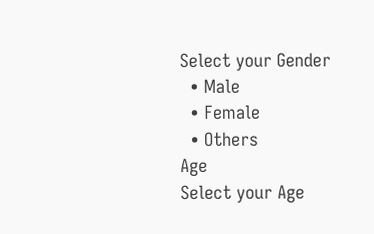Select your Gender
  • Male
  • Female
  • Others
Age
Select your Age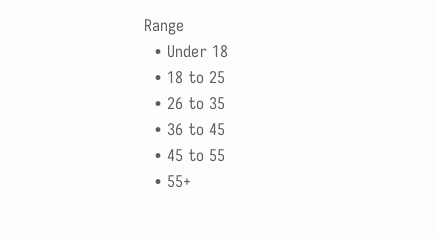Range
  • Under 18
  • 18 to 25
  • 26 to 35
  • 36 to 45
  • 45 to 55
  • 55+